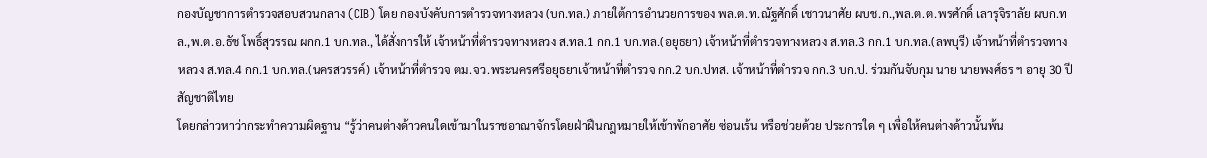กองบัญชาการตำรวจสอบสวนกลาง (CIB) โดย กองบังคับการตำรวจทางหลวง (บก.ทล.) ภายใต้การอำนวยการของ พล.ต.ท.ณัฐศักดิ์ เชาวนาศัย ผบช.ก.,พล.ต.ต.พรศักดิ์ เลารุจิราลัย ผบก.ทล.,พ.ต.อ.ธัช โพธิ์สุวรรณ ผกก.1 บก.ทล., ได้สั่งการให้ เจ้าหน้าที่ตำรวจทางหลวง ส.ทล.1 กก.1 บก.ทล.(อยุธยา) เจ้าหน้าที่ตำรวจทางหลวง ส.ทล.3 กก.1 บก.ทล.(ลพบุรี) เจ้าหน้าที่ตำรวจทางหลวง ส.ทล.4 กก.1 บก.ทล.(นครสวรรค์) เจ้าหน้าที่ตำรวจ ตม.จว.พระนครศรีอยุธยาเจ้าหน้าที่ตำรวจ กก.2 บก.ปทส. เจ้าหน้าที่ตำรวจ กก.3 บก.ป. ร่วมกันจับกุม นาย นายพงศ์ธร ฯ อายุ 30 ปี สัญชาติไทย
โดยกล่าวหาว่ากระทำความผิดฐาน “รู้ว่าคนต่างด้าวคนใดเข้ามาในราชอาณาจักรโดยฝ่าฝืนกฎหมายให้เข้าพักอาศัย ซ่อนเร้น หรือช่วยด้วย ประการใด ๆ เพื่อให้คนต่างด้าวนั้นพ้น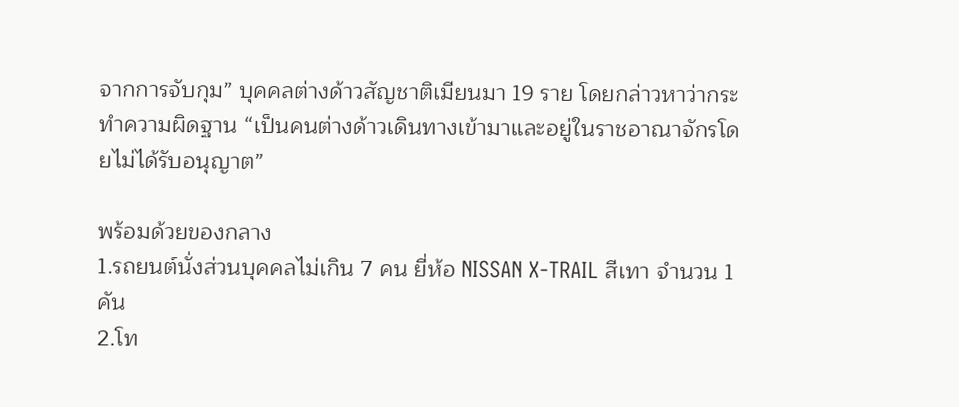จากการจับกุม” บุคคลต่างด้าวสัญชาติเมียนมา 19 ราย โดยกล่าวหาว่ากระทำความผิดฐาน “เป็นคนต่างด้าวเดินทางเข้ามาและอยู่ในราชอาณาจักรโดยไม่ได้รับอนุญาต”

พร้อมด้วยของกลาง
1.รถยนต์นั่งส่วนบุคคลไม่เกิน 7 คน ยี่ห้อ NISSAN X-TRAIL สีเทา จำนวน 1 คัน
2.โท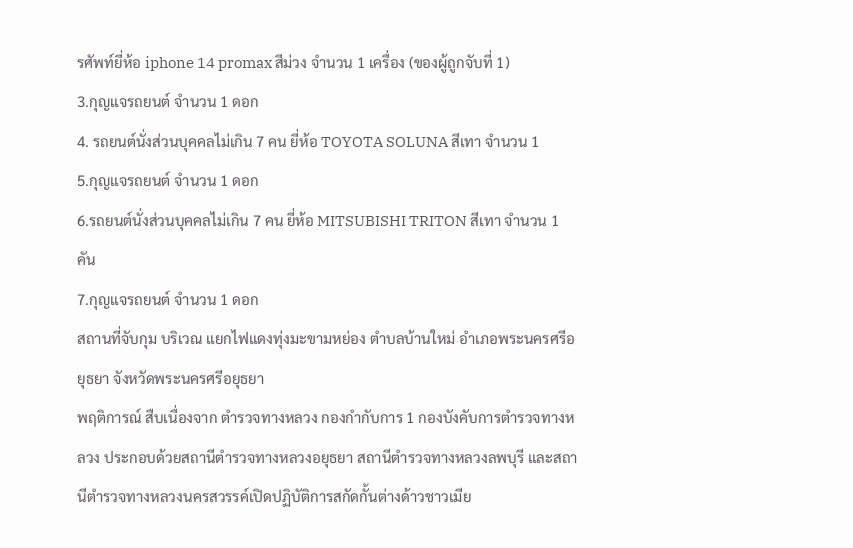รศัพท์ยี่ห้อ iphone 14 promax สีม่วง จำนวน 1 เครื่อง (ของผู้ถูกจับที่ 1)
3.กุญแจรถยนต์ จำนวน 1 ดอก
4. รถยนต์นั่งส่วนบุคคลไม่เกิน 7 คน ยี่ห้อ TOYOTA SOLUNA สีเทา จำนวน 1
5.กุญแจรถยนต์ จำนวน 1 ดอก
6.รถยนต์นั่งส่วนบุคคลไม่เกิน 7 คน ยี่ห้อ MITSUBISHI TRITON สีเทา จำนวน 1 คัน
7.กุญแจรถยนต์ จำนวน 1 ดอก
สถานที่จับกุม บริเวณ แยกไฟแดงทุ่งมะขามหย่อง ตำบลบ้านใหม่ อำเภอพระนครศรีอยุธยา จังหวัดพระนครศรีอยุธยา
พฤติการณ์ สืบเนื่องจาก ตำรวจทางหลวง กองกำกับการ 1 กองบังคับการตำรวจทางหลวง ประกอบด้วยสถานีตำรวจทางหลวงอยุธยา สถานีตำรวจทางหลวงลพบุรี และสถานีตำรวจทางหลวงนครสวรรค์เปิดปฏิบัติการสกัดกั้นต่างด้าวชาวเมีย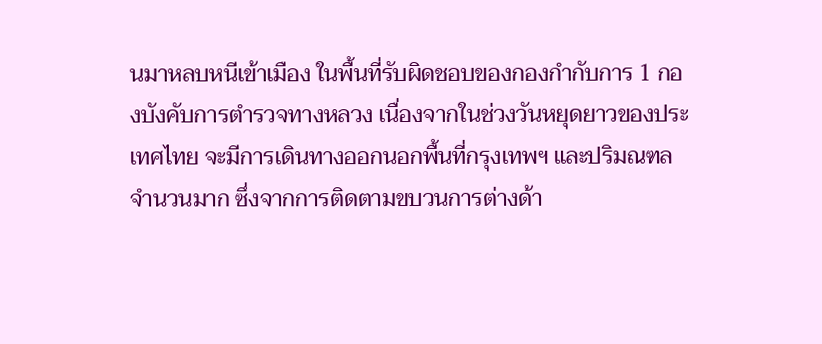นมาหลบหนีเข้าเมือง ในพื้นที่รับผิดชอบของกองกำกับการ 1 กองบังคับการตำรวจทางหลวง เนื่องจากในช่วงวันหยุดยาวของประเทศไทย จะมีการเดินทางออกนอกพื้นที่กรุงเทพฯ และปริมณฑลจำนวนมาก ซึ่งจากการติดตามขบวนการต่างด้า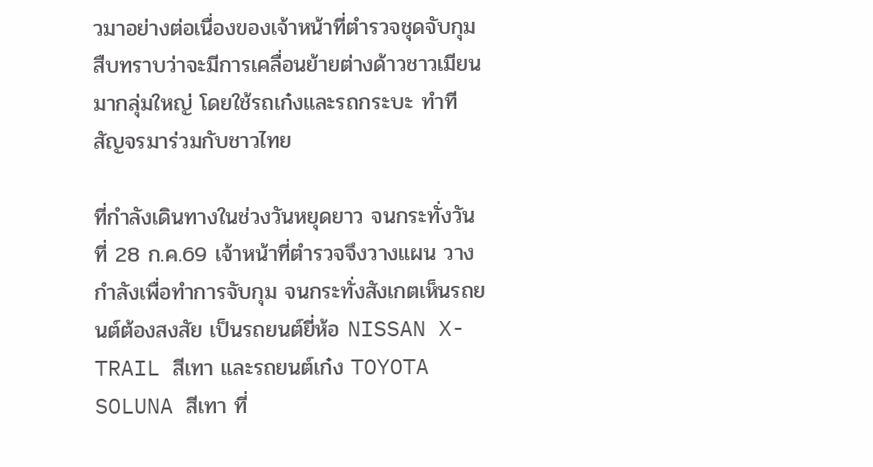วมาอย่างต่อเนื่องของเจ้าหน้าที่ตำรวจชุดจับกุม สืบทราบว่าจะมีการเคลื่อนย้ายต่างด้าวชาวเมียนมากลุ่มใหญ่ โดยใช้รถเก๋งและรถกระบะ ทำทีสัญจรมาร่วมกับชาวไทย

ที่กำลังเดินทางในช่วงวันหยุดยาว จนกระทั่งวันที่ 28 ก.ค.69 เจ้าหน้าที่ตำรวจจึงวางแผน วางกำลังเพื่อทำการจับกุม จนกระทั่งสังเกตเห็นรถยนต์ต้องสงสัย เป็นรถยนต์ยี่ห้อ NISSAN X-TRAIL สีเทา และรถยนต์เก๋ง TOYOTA SOLUNA สีเทา ที่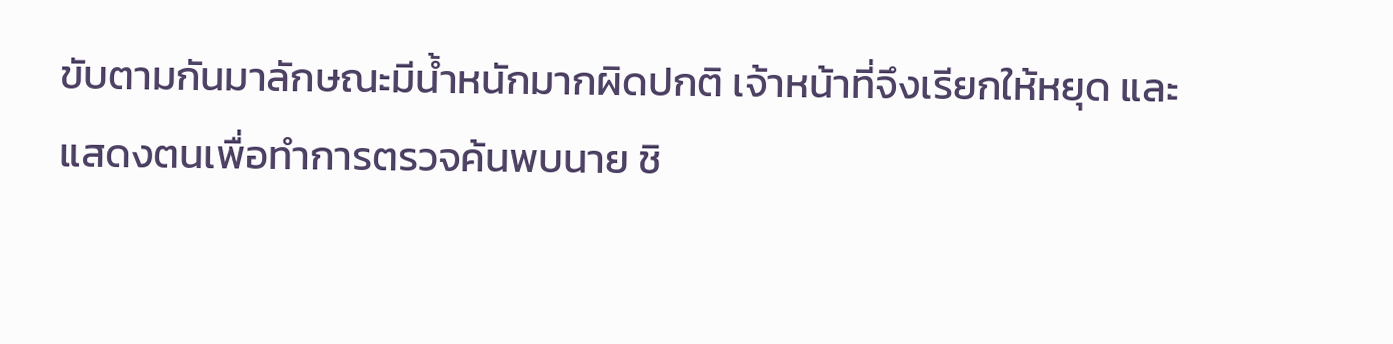ขับตามกันมาลักษณะมีน้ำหนักมากผิดปกติ เจ้าหน้าที่จึงเรียกให้หยุด และแสดงตนเพื่อทำการตรวจค้นพบนาย ชิ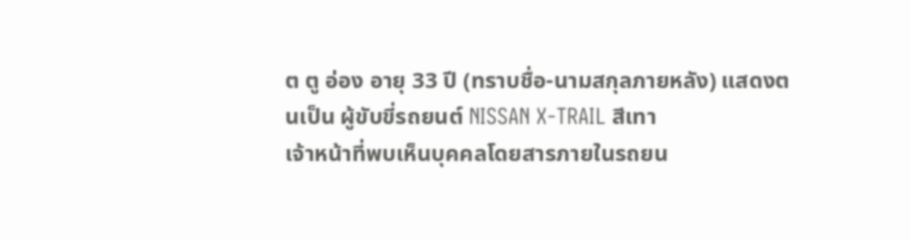ต ตู อ่อง อายุ 33 ปี (ทราบชื่อ-นามสกุลภายหลัง) แสดงตนเป็น ผู้ขับขี่รถยนต์ NISSAN X-TRAIL สีเทา
เจ้าหน้าที่พบเห็นบุคคลโดยสารภายในรถยน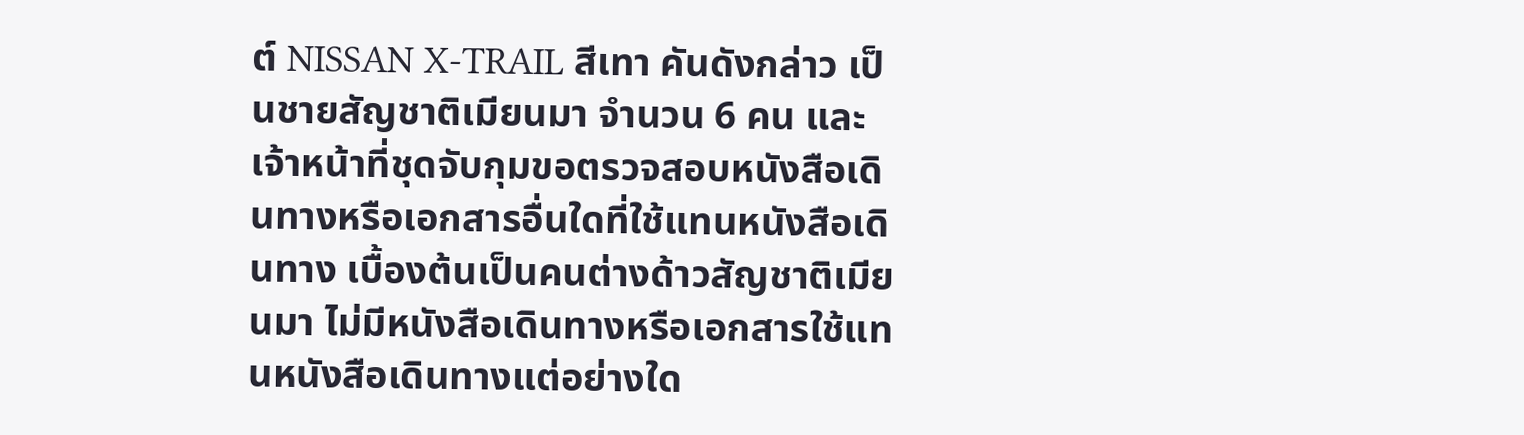ต์ NISSAN X-TRAIL สีเทา คันดังกล่าว เป็นชายสัญชาติเมียนมา จำนวน 6 คน และ เจ้าหน้าที่ชุดจับกุมขอตรวจสอบหนังสือเดินทางหรือเอกสารอื่นใดที่ใช้แทนหนังสือเดินทาง เบื้องต้นเป็นคนต่างด้าวสัญชาติเมียนมา ไม่มีหนังสือเดินทางหรือเอกสารใช้แทนหนังสือเดินทางแต่อย่างใด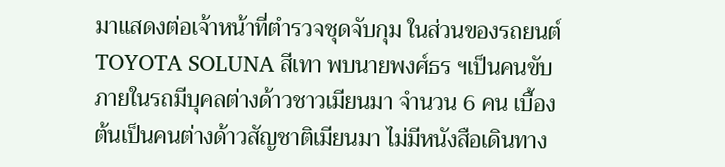มาแสดงต่อเจ้าหน้าที่ตำรวจชุดจับกุม ในส่วนของรถยนต์ TOYOTA SOLUNA สีเทา พบนายพงศ์ธร ฯเป็นคนขับ ภายในรถมีบุคลต่างด้าวชาวเมียนมา จำนวน 6 คน เบื้องต้นเป็นคนต่างด้าวสัญชาติเมียนมา ไม่มีหนังสือเดินทาง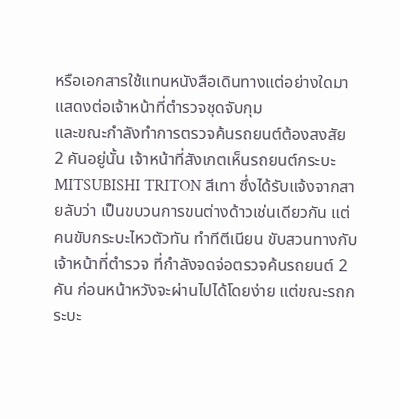หรือเอกสารใช้แทนหนังสือเดินทางแต่อย่างใดมาแสดงต่อเจ้าหน้าที่ตำรวจชุดจับกุม
และขณะกำลังทำการตรวจค้นรถยนต์ต้องสงสัย 2 คันอยู่นั้น เจ้าหน้าที่สังเกตเห็นรถยนต์กระบะ MITSUBISHI TRITON สีเทา ซึ่งได้รับแจ้งจากสายลับว่า เป็นขบวนการขนต่างด้าวเช่นเดียวกัน แต่คนขับกระบะไหวตัวทัน ทำทีตีเนียน ขับสวนทางกับเจ้าหน้าที่ตำรวจ ที่กำลังจดจ่อตรวจค้นรถยนต์ 2 คัน ก่อนหน้าหวังจะผ่านไปได้โดยง่าย แต่ขณะรถกระบะ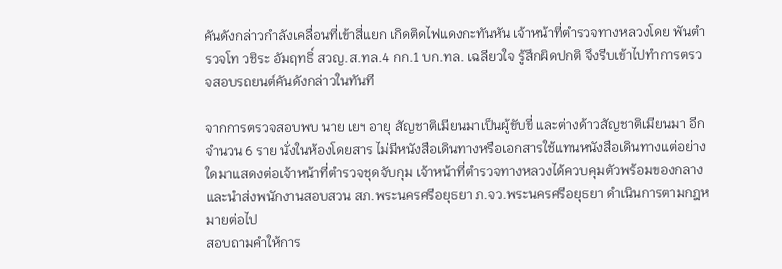คันดังกล่าวกำลังเคลื่อนที่เข้าสี่แยก เกิดติดไฟแดงกะทันหัน เจ้าหน้าที่ตำรวจทางหลวงโดย พันตำรวจโท วชิระ อัมฤทธิ์ สวญ.ส.ทล.4 กก.1 บก.ทล. เฉลียวใจ รู้สึกผิดปกติ จึงรีบเข้าไปทำการตรวจสอบรถยนต์คันดังกล่าวในทันที

จากการตรวจสอบพบ นาย เยฯ อายุ สัญชาติเมียนมาเป็นผู้ขับขี่ และต่างด้าวสัญชาติเมียนมา อีกจำนวน 6 ราย นั่งในห้องโดยสาร ไม่มีหนังสือเดินทางหรือเอกสารใช้แทนหนังสือเดินทางแต่อย่างใดมาแสดงต่อเจ้าหน้าที่ตำรวจชุดจับกุม เจ้าหน้าที่ตำรวจทางหลวงได้ควบคุมตัวพร้อมของกลางและนำส่งพนักงานสอบสวน สภ.พระนครศรีอยุธยา ภ.จว.พระนครศรีอยุธยา ดำเนินการตามกฎหมายต่อไป
สอบถามคำให้การ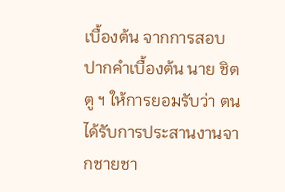เบื้องต้น จากการสอบปากคำเบื้องต้น นาย ชิต ตู ฯ ให้การยอมรับว่า ตนได้รับการประสานงานจากชายชา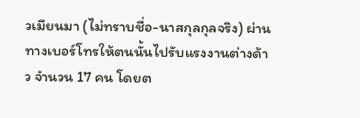วเมียนมา (ไม่ทราบชื่อ-นาสกุลกุลจริง) ผ่านทางเบอร์โทรให้ตนนั้นไปรับแรงงานต่างด้าว จำนวน 17 คน โดยต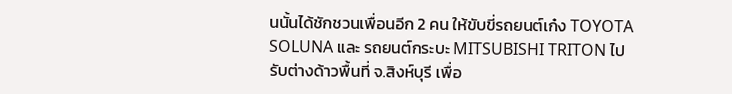นนั้นได้ชักชวนเพื่อนอีก 2 คน ให้ขับขี่รถยนต์เก๋ง TOYOTA SOLUNA และ รถยนต์กระบะ MITSUBISHI TRITON ไปรับต่างด้าวพื้นที่ จ.สิงห์บุรี เพื่อ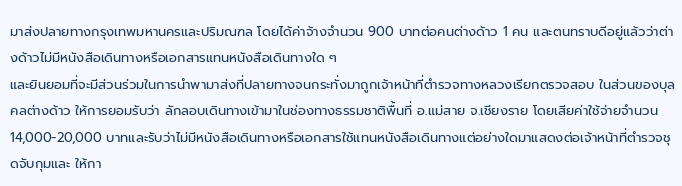มาส่งปลายทางกรุงเทพมหานครและปริมณฑล โดยได้ค่าจ้างจำนวน 900 บาทต่อคนต่างด้าว 1 คน และตนทราบดีอยู่แล้วว่าต่างด้าวไม่มีหนังสือเดินทางหรือเอกสารแทนหนังสือเดินทางใด ๆ
และยินยอมที่จะมีส่วนร่วมในการนำพามาส่งที่ปลายทางจนกระทั่งมาถูกเจ้าหน้าที่ตำรวจทางหลวงเรียกตรวจสอบ ในส่วนของบุลคลต่างด้าว ให้การยอมรับว่า ลักลอบเดินทางเข้ามาในช่องทางธรรมชาติพื้นที่ อ.แม่สาย จ.เชียงราย โดยเสียค่าใช้จ่ายจำนวน 14,000-20,000 บาทและรับว่าไม่มีหนังสือเดินทางหรือเอกสารใช้แทนหนังสือเดินทางแต่อย่างใดมาแสดงต่อเจ้าหน้าที่ตำรวจชุดจับกุมและ ให้กา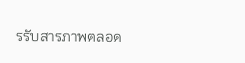รรับสารภาพตลอด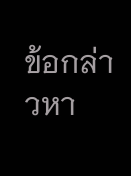ข้อกล่าวหา